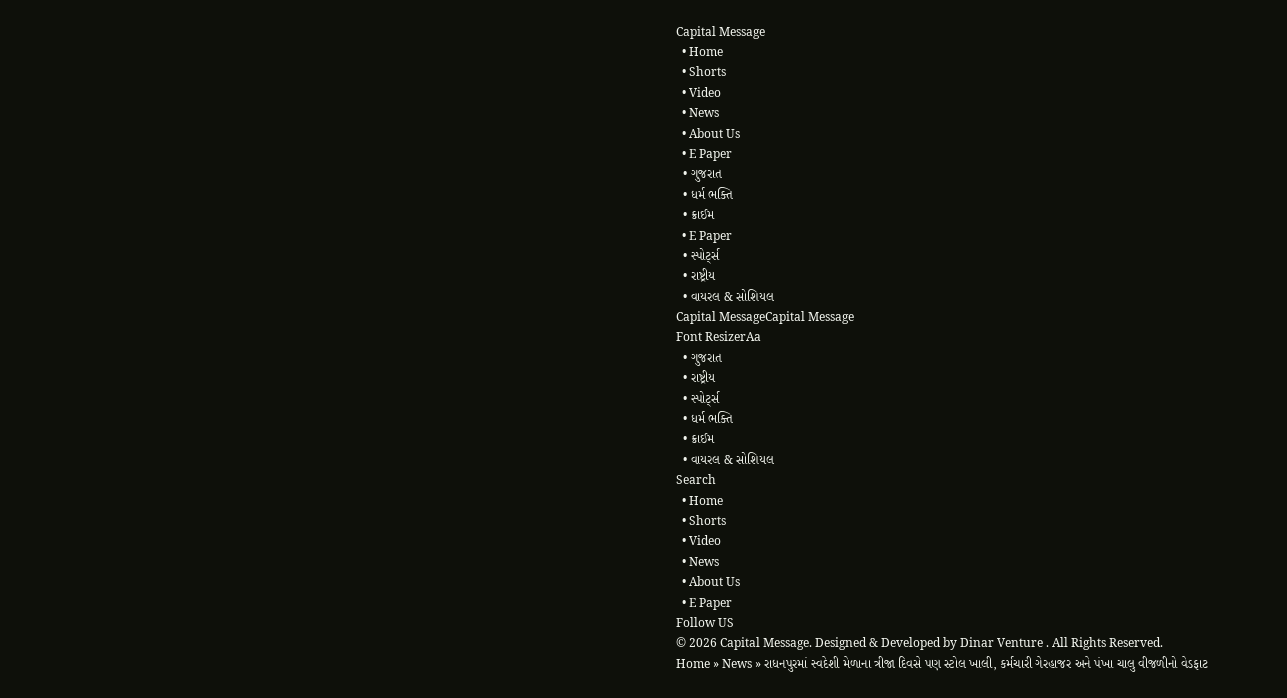Capital Message
  • Home
  • Shorts
  • Video
  • News
  • About Us
  • E Paper
  • ગુજરાત
  • ધર્મ ભક્તિ
  • ક્રાઈમ
  • E Paper
  • સ્પોર્ટ્સ
  • રાષ્ટ્રીય
  • વાયરલ & સોશિયલ
Capital MessageCapital Message
Font ResizerAa
  • ગુજરાત
  • રાષ્ટ્રીય
  • સ્પોર્ટ્સ
  • ધર્મ ભક્તિ
  • ક્રાઈમ
  • વાયરલ & સોશિયલ
Search
  • Home
  • Shorts
  • Video
  • News
  • About Us
  • E Paper
Follow US
© 2026 Capital Message. Designed & Developed by Dinar Venture . All Rights Reserved.
Home » News » રાધનપુરમાં સ્વદેશી મેળાના ત્રીજા દિવસે પણ સ્ટોલ ખાલી, કર્મચારી ગેરહાજર અને પંખા ચાલુ વીજળીનો વેડફાટ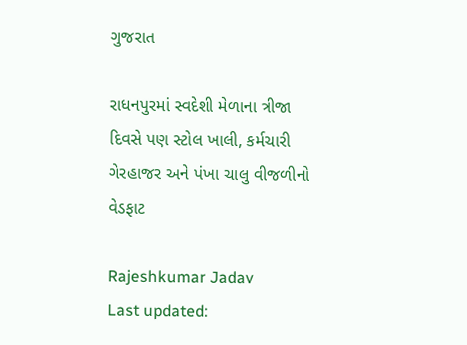ગુજરાત

રાધનપુરમાં સ્વદેશી મેળાના ત્રીજા દિવસે પણ સ્ટોલ ખાલી, કર્મચારી ગેરહાજર અને પંખા ચાલુ વીજળીનો વેડફાટ

Rajeshkumar Jadav
Last updated: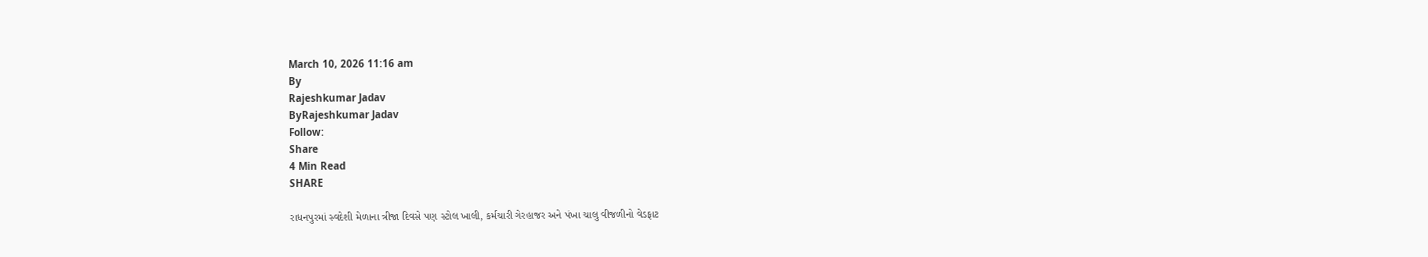March 10, 2026 11:16 am
By
Rajeshkumar Jadav
ByRajeshkumar Jadav
Follow:
Share
4 Min Read
SHARE

રાધનપુરમાં સ્વદેશી મેળાના ત્રીજા દિવસે પણ સ્ટોલ ખાલી, કર્મચારી ગેરહાજર અને પંખા ચાલુ વીજળીનો વેડફાટ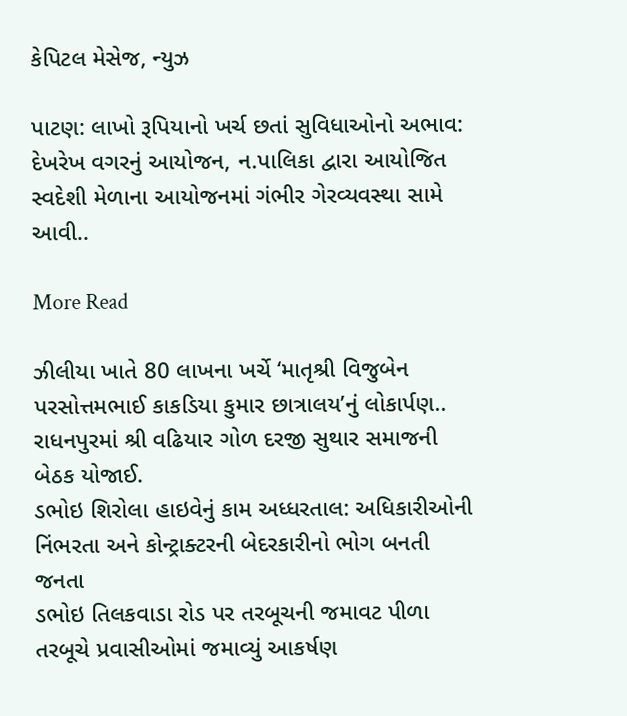કેપિટલ મેસેજ, ન્યુઝ

પાટણ: લાખો રૂપિયાનો ખર્ચ છતાં સુવિધાઓનો અભાવ: દેખરેખ વગરનું આયોજન, ન.પાલિકા દ્વારા આયોજિત સ્વદેશી મેળાના આયોજનમાં ગંભીર ગેરવ્યવસ્થા સામે આવી..

More Read

ઝીલીયા ખાતે 80 લાખના ખર્ચે ‘માતૃશ્રી વિજુબેન પરસોત્તમભાઈ કાકડિયા કુમાર છાત્રાલય’નું લોકાર્પણ..
રાધનપુરમાં શ્રી વઢિયાર ગોળ દરજી સુથાર સમાજની બેઠક યોજાઈ.
ડભોઇ શિરોલા હાઇવેનું કામ અધ્ધરતાલ: અધિકારીઓની નિંભરતા અને કોન્ટ્રાક્ટરની બેદરકારીનો ભોગ બનતી જનતા
ડભોઇ તિલકવાડા રોડ પર તરબૂચની જમાવટ પીળા તરબૂચે પ્રવાસીઓમાં જમાવ્યું આકર્ષણ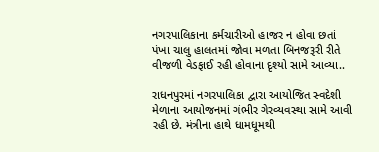નગરપાલિકાના કર્મચારીઓ હાજર ન હોવા છતાં પંખા ચાલુ હાલતમાં જોવા મળતા બિનજરૂરી રીતે વીજળી વેડફાઈ રહી હોવાના દૃશ્યો સામે આવ્યા..

રાધનપુરમાં નગરપાલિકા દ્વારા આયોજિત સ્વદેશી મેળાના આયોજનમાં ગંભીર ગેરવ્યવસ્થા સામે આવી રહી છે. મંત્રીના હાથે ધામધૂમથી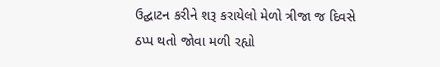ઉદ્ઘાટન કરીને શરૂ કરાયેલો મેળો ત્રીજા જ દિવસે ઠપ્પ થતો જોવા મળી રહ્યો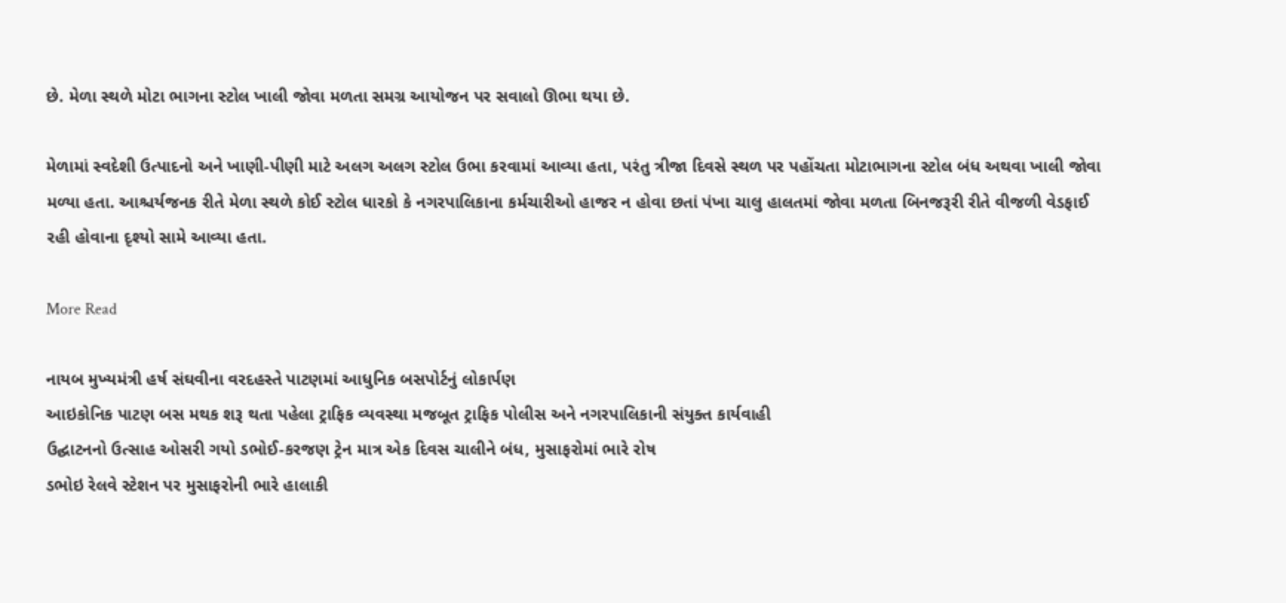છે. મેળા સ્થળે મોટા ભાગના સ્ટોલ ખાલી જોવા મળતા સમગ્ર આયોજન પર સવાલો ઊભા થયા છે.

મેળામાં સ્વદેશી ઉત્પાદનો અને ખાણી-પીણી માટે અલગ અલગ સ્ટોલ ઉભા કરવામાં આવ્યા હતા, પરંતુ ત્રીજા દિવસે સ્થળ પર પહોંચતા મોટાભાગના સ્ટોલ બંધ અથવા ખાલી જોવા મળ્યા હતા. આશ્ચર્યજનક રીતે મેળા સ્થળે કોઈ સ્ટોલ ધારકો કે નગરપાલિકાના કર્મચારીઓ હાજર ન હોવા છતાં પંખા ચાલુ હાલતમાં જોવા મળતા બિનજરૂરી રીતે વીજળી વેડફાઈ રહી હોવાના દૃશ્યો સામે આવ્યા હતા.

More Read

નાયબ મુખ્યમંત્રી હર્ષ સંઘવીના વરદહસ્તે પાટણમાં આધુનિક બસપોર્ટનું લોકાર્પણ
આઇકોનિક પાટણ બસ મથક શરૂ થતા પહેલા ટ્રાફિક વ્યવસ્થા મજબૂત ટ્રાફિક પોલીસ અને નગરપાલિકાની સંયુક્ત કાર્યવાહી
ઉદ્ઘાટનનો ઉત્સાહ ઓસરી ગયો ડભોઈ-કરજણ ટ્રેન માત્ર એક દિવસ ચાલીને બંધ, મુસાફરોમાં ભારે રોષ
ડભોઇ રેલવે સ્ટેશન પર મુસાફરોની ભારે હાલાકી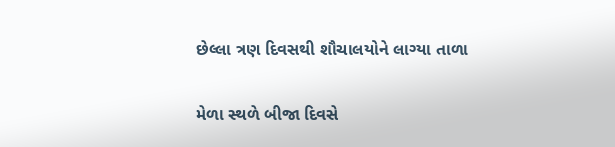છેલ્લા ત્રણ દિવસથી શૌચાલયોને લાગ્યા તાળા

મેળા સ્થળે બીજા દિવસે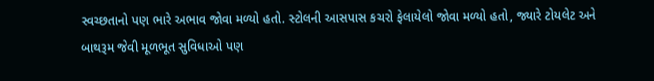સ્વચ્છતાનો પણ ભારે અભાવ જોવા મળ્યો હતો. સ્ટોલની આસપાસ કચરો ફેલાયેલો જોવા મળ્યો હતો, જ્યારે ટોયલેટ અને બાથરૂમ જેવી મૂળભૂત સુવિધાઓ પણ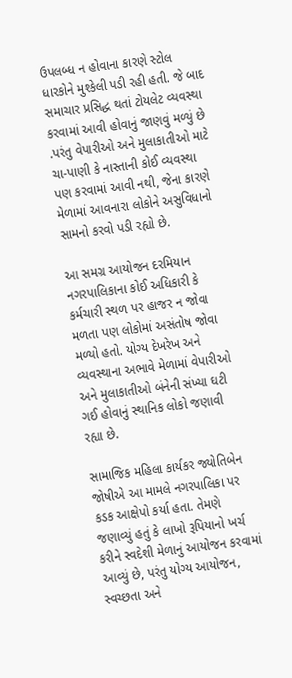ઉપલબ્ધ ન હોવાના કારણે સ્ટોલ ધારકોને મુશ્કેલી પડી રહી હતી. જે બાદ સમાચાર પ્રસિદ્ધ થતાં ટોયલેટ વ્યવસ્થા કરવામાં આવી હોવાનું જાણવું મળ્યું છે .પરંતુ વેપારીઓ અને મુલાકાતીઓ માટે ચા-પાણી કે નાસ્તાની કોઈ વ્યવસ્થા પણ કરવામાં આવી નથી, જેના કારણે મેળામાં આવનારા લોકોને અસુવિધાનો સામનો કરવો પડી રહ્યો છે.

આ સમગ્ર આયોજન દરમિયાન નગરપાલિકાના કોઈ અધિકારી કે કર્મચારી સ્થળ પર હાજર ન જોવા મળતા પણ લોકોમાં અસંતોષ જોવા મળ્યો હતો. યોગ્ય દેખરેખ અને વ્યવસ્થાના અભાવે મેળામાં વેપારીઓ અને મુલાકાતીઓ બંનેની સંખ્યા ઘટી ગઈ હોવાનું સ્થાનિક લોકો જણાવી રહ્યા છે.

સામાજિક મહિલા કાર્યકર જ્યોતિબેન જોષીએ આ મામલે નગરપાલિકા પર કડક આક્ષેપો કર્યા હતા. તેમણે જણાવ્યું હતું કે લાખો રૂપિયાનો ખર્ચ કરીને સ્વદેશી મેળાનું આયોજન કરવામાં આવ્યું છે, પરંતુ યોગ્ય આયોજન, સ્વચ્છતા અને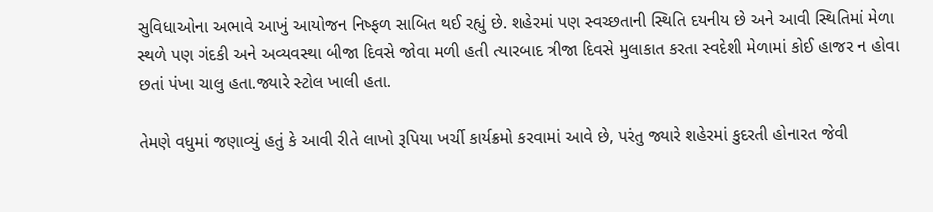સુવિધાઓના અભાવે આખું આયોજન નિષ્ફળ સાબિત થઈ રહ્યું છે. શહેરમાં પણ સ્વચ્છતાની સ્થિતિ દયનીય છે અને આવી સ્થિતિમાં મેળા સ્થળે પણ ગંદકી અને અવ્યવસ્થા બીજા દિવસે જોવા મળી હતી ત્યારબાદ ત્રીજા દિવસે મુલાકાત કરતા સ્વદેશી મેળામાં કોઈ હાજર ન હોવા છતાં પંખા ચાલુ હતા.જ્યારે સ્ટોલ ખાલી હતા.

તેમણે વધુમાં જણાવ્યું હતું કે આવી રીતે લાખો રૂપિયા ખર્ચી કાર્યક્રમો કરવામાં આવે છે, પરંતુ જ્યારે શહેરમાં કુદરતી હોનારત જેવી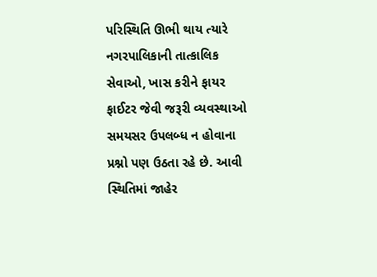પરિસ્થિતિ ઊભી થાય ત્યારે નગરપાલિકાની તાત્કાલિક સેવાઓ, ખાસ કરીને ફાયર ફાઈટર જેવી જરૂરી વ્યવસ્થાઓ સમયસર ઉપલબ્ધ ન હોવાના પ્રશ્નો પણ ઉઠતા રહે છે. આવી સ્થિતિમાં જાહેર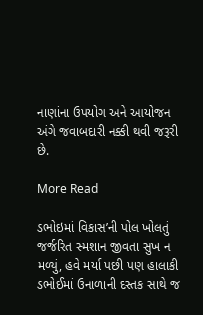નાણાંના ઉપયોગ અને આયોજન અંગે જવાબદારી નક્કી થવી જરૂરી છે.

More Read

ડભોઇમાં વિકાસ’ની પોલ ખોલતું જર્જરિત સ્મશાન જીવતા સુખ ન મળ્યું, હવે મર્યા પછી પણ હાલાકી
ડભોઈમાં ઉનાળાની દસ્તક સાથે જ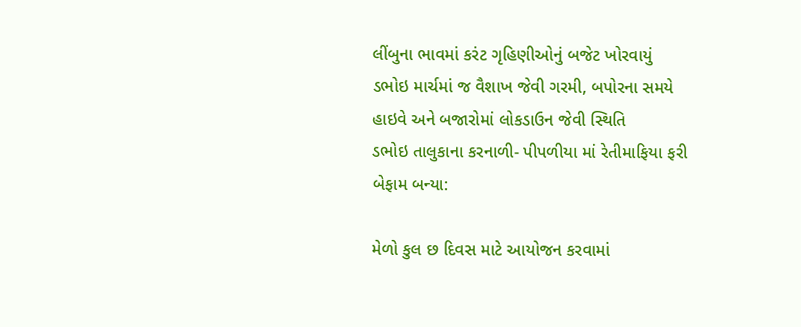લીંબુના ભાવમાં કરંટ ગૃહિણીઓનું બજેટ ખોરવાયું
ડભોઇ માર્ચમાં જ વૈશાખ જેવી ગરમી, બપોરના સમયે હાઇવે અને બજારોમાં લોકડાઉન જેવી સ્થિતિ
ડભોઇ તાલુકાના કરનાળી- પીપળીયા માં રેતીમાફિયા ફરી બેફામ બન્યા:

મેળો કુલ છ દિવસ માટે આયોજન કરવામાં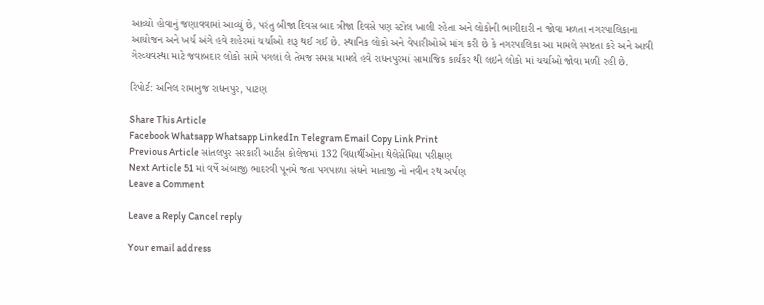આવ્યો હોવાનું જણાવવામાં આવ્યું છે, પરંતુ બીજા દિવસ બાદ ત્રીજા દિવસે પણ સ્ટોલ ખાલી રહેતા અને લોકોની ભાગીદારી ન જોવા મળતા નગરપાલિકાના આયોજન અને ખર્ચ અંગે હવે શહેરમાં ચર્ચાઓ શરૂ થઈ ગઈ છે. સ્થાનિક લોકો અને વેપારીઓએ માંગ કરી છે કે નગરપાલિકા આ મામલે સ્પષ્ટતા કરે અને આવી ગેરવ્યવસ્થા માટે જવાબદાર લોકો સામે પગલાં લે તેમજ સમગ્ર મામલે હવે રાધનપુરમાં સામાજિક કાર્યકર થી લઇને લોકો માં ચર્ચાઓ જોવા મળી રહી છે.

રિપોર્ટ: અનિલ રામાનુજ રાધનપુર, પાટણ

Share This Article
Facebook Whatsapp Whatsapp LinkedIn Telegram Email Copy Link Print
Previous Article સાંતલપુર સરકારી આર્ટસ કોલેજમાં 132 વિદ્યાર્થીઓના થેલેસેમિયા પરીક્ષણ
Next Article 51 માં વર્ષે અંબાજી ભાદરવી પૂનમે જતા પગપાળા સંઘને માતાજી નો નવીન રથ અર્પણ
Leave a Comment

Leave a Reply Cancel reply

Your email address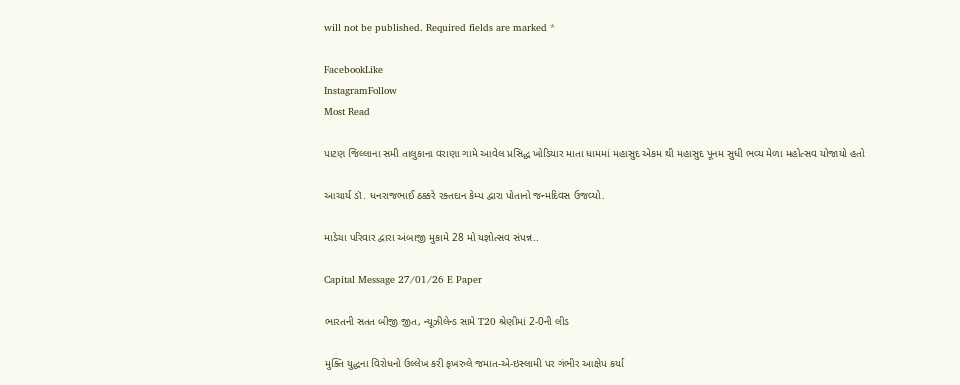will not be published. Required fields are marked *

FacebookLike
InstagramFollow
Most Read

પાટણ જિલ્લાના સમી તાલુકાના વરાણા ગામે આવેલ પ્રસિદ્ધ ખોડિયાર માતા ધામમાં મહાસુદ એકમ થી મહાસુદ પૂનમ સુધી ભવ્ય મેળા મહોત્સવ યોજાયો હતો

આચાર્ય ડૉ. ધનરાજભાઈ ઠક્કરે રક્તદાન કેમ્પ દ્વારા પોતાનો જન્મદિવસ ઉજવ્યો.

માડેચા પરિવાર દ્વારા અંબાજી મુકામે 28 મો યજ્ઞોત્સવ સંપન્ન..

Capital Message 27/01/26 E Paper

ભારતની સતત બીજી જીત, ન્યૂઝીલેન્ડ સામે T20 શ્રેણીમાં 2-0ની લીડ

મુક્તિ યુદ્ધના વિરોધનો ઉલ્લેખ કરી ફખરુલે જમાત-એ-ઇસ્લામી પર ગંભીર આક્ષેપ કર્યા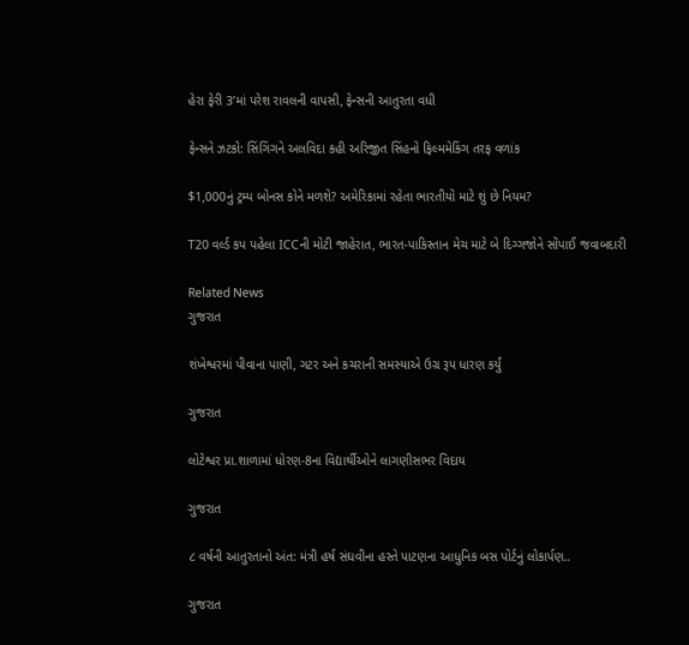હેરા ફેરી 3’માં પરેશ રાવલની વાપસી, ફેન્સની આતુરતા વધી

ફેન્સને ઝટકો: સિંગિંગને અલવિદા કહી અરિજીત સિંહનો ફિલ્મમેકિંગ તરફ વળાંક

$1,000નું ટ્રમ્પ બોનસ કોને મળશે? અમેરિકામાં રહેતા ભારતીયો માટે શું છે નિયમ?

T20 વર્લ્ડ કપ પહેલા ICCની મોટી જાહેરાત, ભારત-પાકિસ્તાન મેચ માટે બે દિગ્ગજોને સોંપાઈ જવાબદારી

Related News
ગુજરાત

શંખેશ્વરમાં પીવાના પાણી, ગટર અને કચરાની સમસ્યાએ ઉગ્ર રૂપ ધારણ કર્યું

ગુજરાત

લોટેશ્વર પ્રા.શાળામાં ધોરણ-8ના વિદ્યાર્થીઓને લાગણીસભર વિદાય

ગુજરાત

૮ વર્ષની આતુરતાનો અંત: મંત્રી હર્ષ સંઘવીના હસ્તે પાટણના આધુનિક બસ પોર્ટનું લોકાર્પણ..

ગુજરાત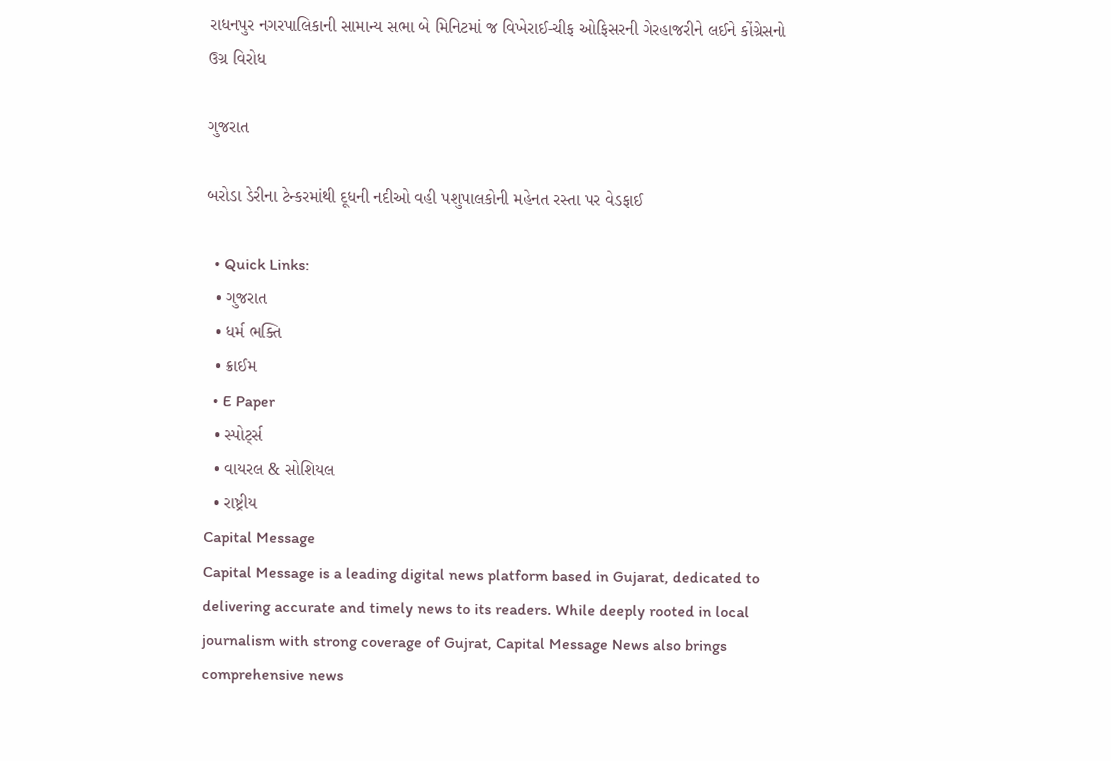રાધનપુર નગરપાલિકાની સામાન્ય સભા બે મિનિટમાં જ વિખેરાઈ-ચીફ ઓફિસરની ગેરહાજરીને લઈને કોંગ્રેસનો ઉગ્ર વિરોધ

ગુજરાત

બરોડા ડેરીના ટેન્કરમાંથી દૂધની નદીઓ વહી પશુપાલકોની મહેનત રસ્તા પર વેડફાઈ

  • Quick Links:
  • ગુજરાત
  • ધર્મ ભક્તિ
  • ક્રાઈમ
  • E Paper
  • સ્પોર્ટ્સ
  • વાયરલ & સોશિયલ
  • રાષ્ટ્રીય
Capital Message
Capital Message is a leading digital news platform based in Gujarat, dedicated to delivering accurate and timely news to its readers. While deeply rooted in local journalism with strong coverage of Gujrat, Capital Message News also brings comprehensive news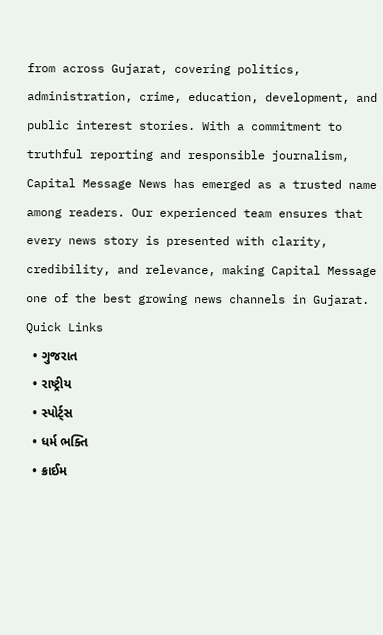from across Gujarat, covering politics, administration, crime, education, development, and public interest stories. With a commitment to truthful reporting and responsible journalism, Capital Message News has emerged as a trusted name among readers. Our experienced team ensures that every news story is presented with clarity, credibility, and relevance, making Capital Message one of the best growing news channels in Gujarat.
Quick Links
  • ગુજરાત
  • રાષ્ટ્રીય
  • સ્પોર્ટ્સ
  • ધર્મ ભક્તિ
  • ક્રાઈમ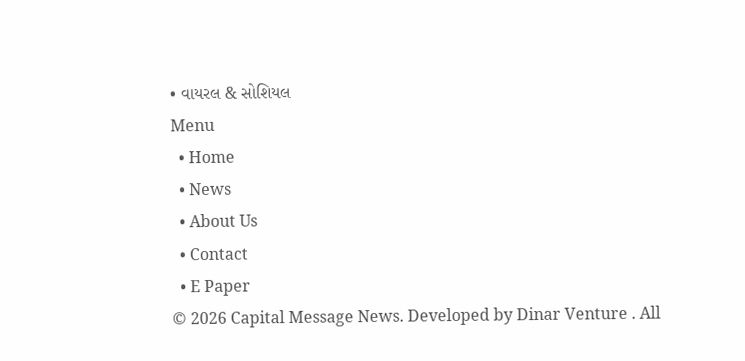• વાયરલ & સોશિયલ
Menu
  • Home
  • News
  • About Us
  • Contact
  • E Paper
© 2026 Capital Message News. Developed by Dinar Venture . All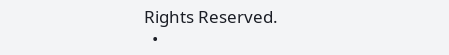Rights Reserved.
  •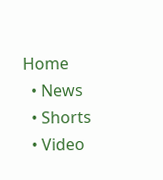Home
  • News
  • Shorts
  • Video